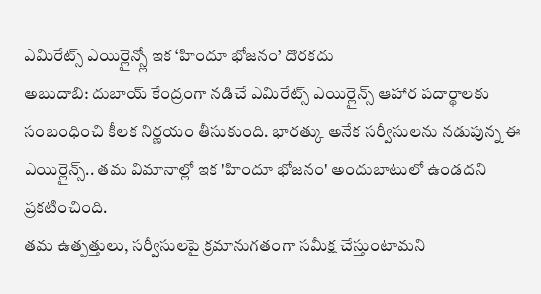ఎమిరేట్స్ ఎయిర్లైన్స్లో ఇక ‘హిందూ భోజనం’ దొరకదు
అబుదాబి: దుబాయ్ కేంద్రంగా నడిచే ఎమిరేట్స్ ఎయిర్లైన్స్ ఆహార పదార్థాలకు సంబంధించి కీలక నిర్ణయం తీసుకుంది. భారత్కు అనేక సర్వీసులను నడుపున్న ఈ ఎయిర్లైన్స్.. తమ విమానాల్లో ఇక 'హిందూ భోజనం' అందుబాటులో ఉండదని ప్రకటించింది.
తమ ఉత్పత్తులు, సర్వీసులపై క్రమానుగతంగా సమీక్ష చేస్తుంటామని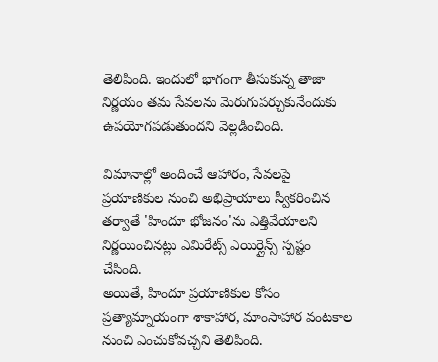తెలిపింది. ఇందులో భాగంగా తీసుకున్న తాజా నిర్ణయం తమ సేవలను మెరుగుపర్చుకునేందుకు ఉపయోగపడుతుందని వెల్లడించింది.

విమానాల్లో అందించే ఆహారం, సేవలపై ప్రయాణికుల నుంచి అభిప్రాయాలు స్వీకరించిన తర్వాతే 'హిందూ భోజనం'ను ఎత్తివేయాలని నిర్ణయించినట్లు ఎమిరేట్స్ ఎయిర్లైన్స్ స్పష్టం చేసింది.
అయితే, హిందూ ప్రయాణికుల కోసం ప్రత్యామ్నాయంగా శాకాహార, మాంసాహార వంటకాల నుంచి ఎంచుకోవచ్చని తెలిపింది.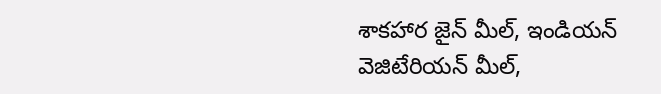శాకహార జైన్ మీల్, ఇండియన్ వెజిటేరియన్ మీల్,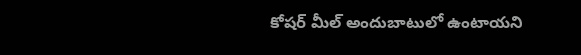కోషర్ మీల్ అందుబాటులో ఉంటాయని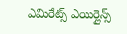ఎమిరేట్స్ ఎయిర్లైన్స్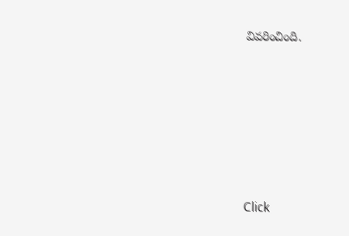వివరించింది.












Click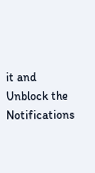it and Unblock the Notifications